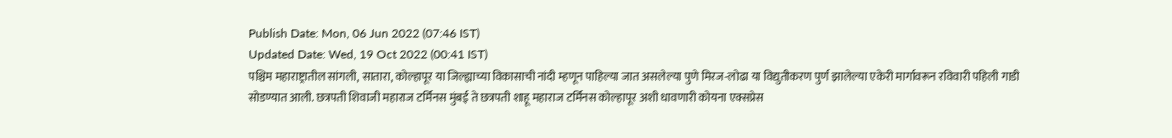Publish Date: Mon, 06 Jun 2022 (07:46 IST)
Updated Date: Wed, 19 Oct 2022 (00:41 IST)
पश्चिम महाराष्ट्रातील सांगली, सातारा, कोल्हापूर या जिल्ह्याच्या विकासाची नांदी म्हणून पाहिल्या जात असलेल्या पुणे मिरज-लोढा या विद्युतीकरण पुर्ण झालेल्या एकेरी मार्गावरून रविवारी पहिली गाडी सोडण्यात आली. छत्रपती शिवाजी महाराज टर्मिनस मुंबई ते छत्रपती शाहू महाराज टर्मिनस कोल्हापूर अशी धावणारी कोयना एक्सप्रेस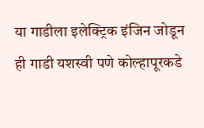या गाडीला इलेक्ट्रिक इंजिन जोडून ही गाडी यशस्वी पणे कोल्हापूरकडे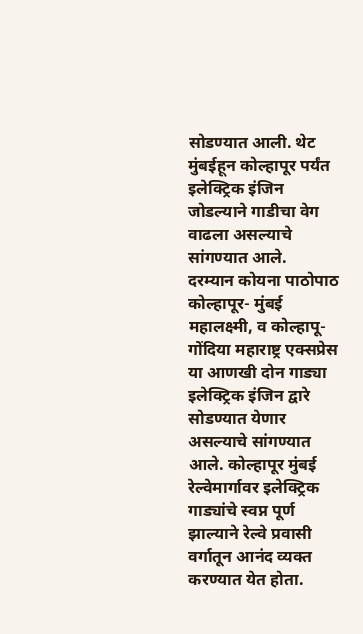सोडण्यात आली. थेट मुंबईहून कोल्हापूर पर्यंत इलेक्ट्रिक इंजिन जोडल्याने गाडीचा वेग वाढला असल्याचे सांगण्यात आले.
दरम्यान कोयना पाठोपाठ कोल्हापूर- मुंबई महालक्ष्मी, व कोल्हापू- गोंदिया महाराष्ट्र एक्सप्रेस या आणखी दोन गाड्या इलेक्ट्रिक इंजिन द्वारे सोडण्यात येणार असल्याचे सांगण्यात आले. कोल्हापूर मुंबई रेल्वेमार्गावर इलेक्ट्रिक गाड्यांचे स्वप्न पूर्ण झाल्याने रेल्वे प्रवासी वर्गातून आनंद व्यक्त करण्यात येत होता.